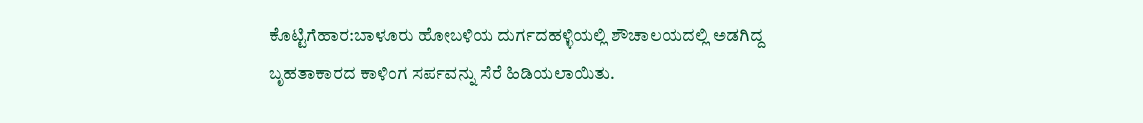ಕೊಟ್ಟಿಗೆಹಾರ:ಬಾಳೂರು ಹೋಬಳಿಯ ದುರ್ಗದಹಳ್ಳಿಯಲ್ಲಿ ಶೌಚಾಲಯದಲ್ಲಿ ಅಡಗಿದ್ದ ಬೃಹತಾಕಾರದ ಕಾಳಿಂಗ ಸರ್ಪವನ್ನು ಸೆರೆ ಹಿಡಿಯಲಾಯಿತು.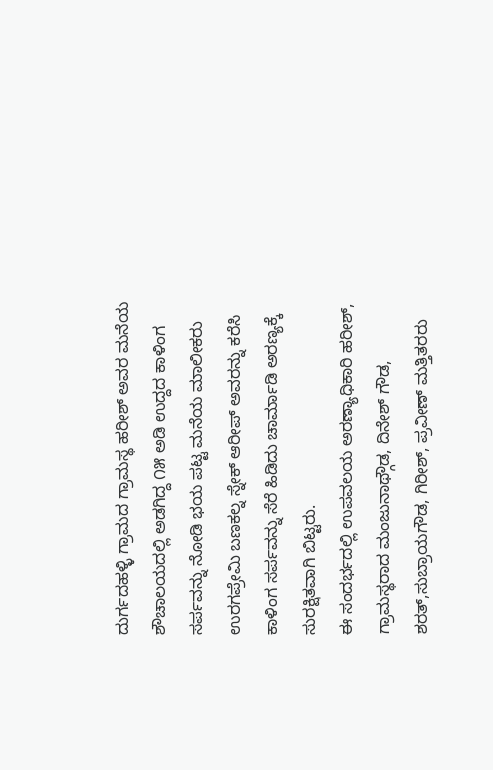ದುರ್ಗದಹಳ್ಳಿ ಗ್ರಾಮದ ಗ್ರಾಮಸ್ಥ ಹರೀಶ್ ಅವರ ಮನೆಯ ಶೌಚಾಲಯದಲ್ಲಿ ಅಡಗಿದ್ದ ೧೫ ಅಡಿ ಉದ್ದದ ಕಾಳಿಂಗ ಸರ್ಪವನ್ನು ನೋಡಿ ಭಯ ಪಟ್ಟ ಮನೆಯ ಮಾಲೀಕರು ಉರಗಪ್ರೇಮಿ ಬಣಕಲ್ನ ಸ್ನೇಕ್ ಆರೀಪ್ ಅವರನ್ನು ಕರೆಸಿ ಕಾಳಿಂಗ ಸರ್ಪವನ್ನು ಸೆರೆ ಹಿಡಿದು ಚಾರ್ಮಾಡಿ ಅರಣ್ಯಕ್ಕೆ ಸುರಕ್ಷಿತವಾಗಿ ಬಿಟ್ಟರು.
ಈ ಸಂದರ್ಭದಲ್ಲಿ ಉಪವಲಯ ಅರಣ್ಯಾಧಿಕಾರಿ ಹರೀಶ್, ಗ್ರಾಮಸ್ಥರಾದ ಮಂಜುನಾಥ್ಗೌಡ, ದಿನೇಶ್ ಗೌಡ, ಶರತ್,ಸುಬ್ರಾಯಗೌಡ, ಗಿರೀಶ್, ಪ್ರವೀಣ್ ಮತ್ತಿತರರು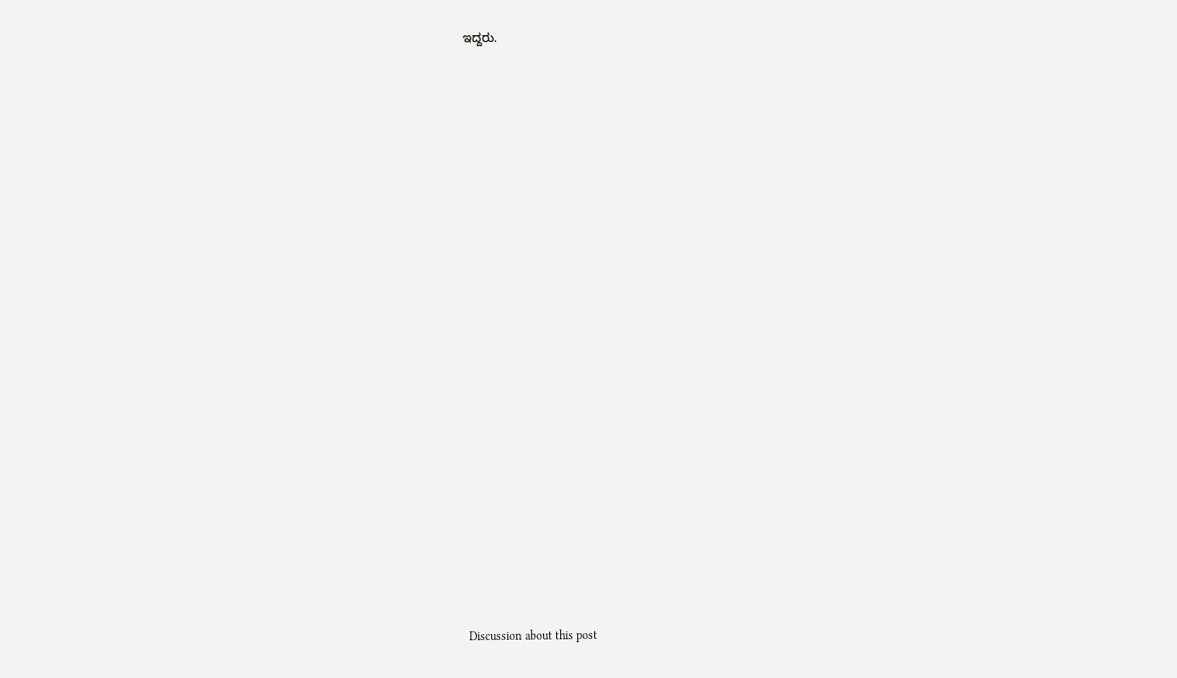ಇದ್ದರು.

























Discussion about this post